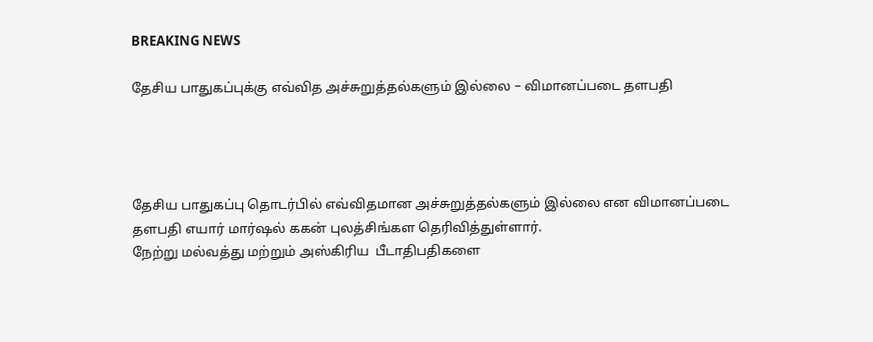BREAKING NEWS

தேசிய பாதுகப்புக்கு எவ்வித அச்சுறுத்தல்களும் இல்லை – விமானப்படை தளபதி




தேசிய பாதுகப்பு தொடர்பில் எவ்விதமான அச்சுறுத்தல்களும் இல்லை என விமானப்படை தளபதி எயார் மார்ஷல் ககன் புலத்சிங்கள தெரிவித்துள்ளார்.
நேற்று மல்வத்து மற்றும் அஸ்கிரிய  பீடாதிபதிகளை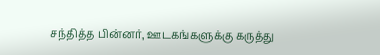சந்தித்த பின்னர், ஊடகங்களுக்கு கருத்து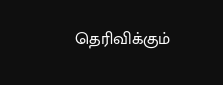தெரிவிக்கும்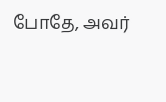போதே, அவர்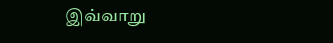இவ்வாறு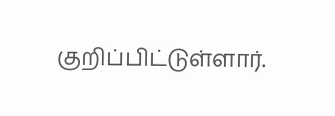குறிப்பிட்டுள்ளார்.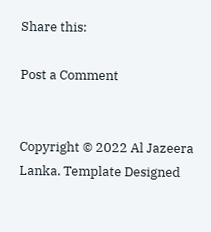Share this:

Post a Comment


Copyright © 2022 Al Jazeera Lanka. Template Designed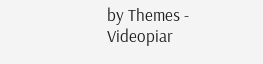by Themes - Videopiar